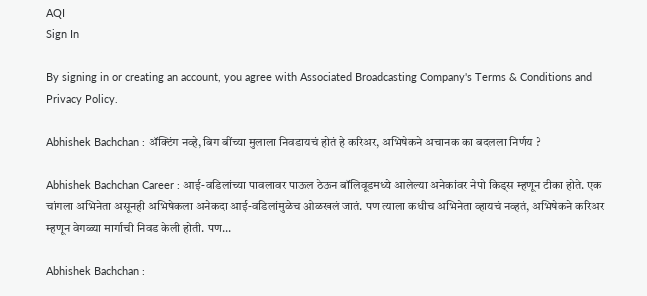AQI
Sign In

By signing in or creating an account, you agree with Associated Broadcasting Company's Terms & Conditions and Privacy Policy.

Abhishek Bachchan : ॲक्टिंग नव्हे, बिग बींच्या मुलाला निवडायचं होतं हे करिअर, अभिषेकने अचानक का बदलला निर्णय ?

Abhishek Bachchan Career : आई-वडिलांच्या पावलावर पाऊल ठेऊन बॉलिवूडमध्ये आलेल्या अनेकांवर नेपो किड्स म्हणून टीका होते. एक चांगला अभिनेता असूनही अभिषेकला अनेकदा आई-वडिलांमुळेच ओळखलं जातं. पण त्याला कधीच अभिनेता व्हायचं नव्हतं, अभिषेकने करिअर म्हणून वेगळ्या मार्गाची निवड केली होती. पण...

Abhishek Bachchan :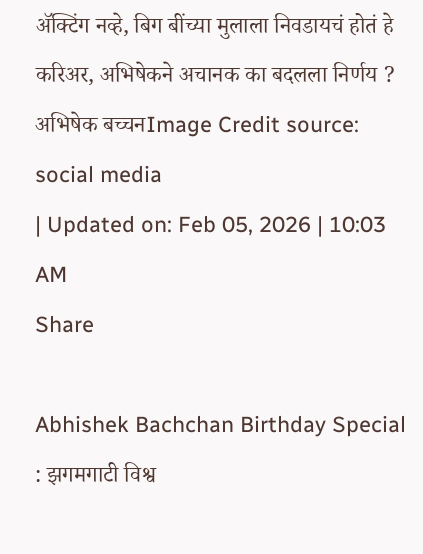ॲक्टिंग नव्हे, बिग बींच्या मुलाला निवडायचं होतं हे करिअर, अभिषेकने अचानक का बदलला निर्णय ?
अभिषेक बच्चनImage Credit source: social media
| Updated on: Feb 05, 2026 | 10:03 AM
Share

Abhishek Bachchan Birthday Special : झगमगाटी विश्व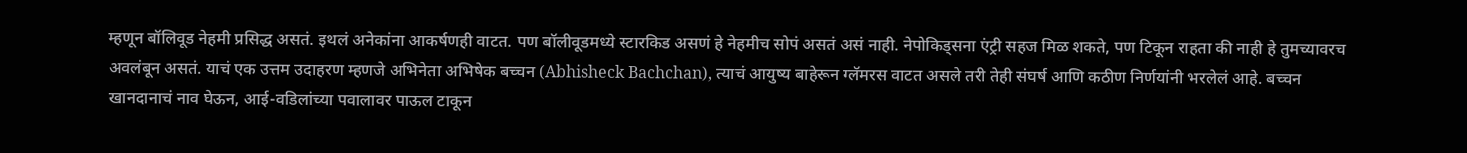म्हणून बॉलिवूड नेहमी प्रसिद्ध असतं. इथलं अनेकांना आकर्षणही वाटत. पण बॉलीवूडमध्ये स्टारकिड असणं हे नेहमीच सोपं असतं असं नाही. नेपोकिड्सना एंट्री सहज मिळ शकते, पण टिकून राहता की नाही हे तुमच्यावरच अवलंबून असतं. याचं एक उत्तम उदाहरण म्हणजे अभिनेता अभिषेक बच्चन (Abhisheck Bachchan), त्याचं आयुष्य बाहेरून ग्लॅमरस वाटत असले तरी तेही संघर्ष आणि कठीण निर्णयांनी भरलेलं आहे. बच्चन खानदानाचं नाव घेऊन, आई-वडिलांच्या पवालावर पाऊल टाकून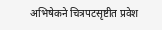अभिषेकने चित्रपटसृष्टीत प्रवेश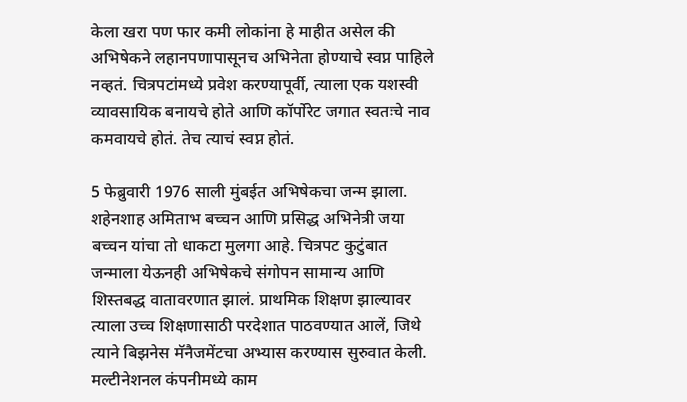केला खरा पण फार कमी लोकांना हे माहीत असेल की अभिषेकने लहानपणापासूनच अभिनेता होण्याचे स्वप्न पाहिले नव्हतं. चित्रपटांमध्ये प्रवेश करण्यापूर्वी, त्याला एक यशस्वी व्यावसायिक बनायचे होते आणि कॉर्पोरेट जगात स्वतःचे नाव कमवायचे होतं. तेच त्याचं स्वप्न होतं.

5 फेब्रुवारी 1976 साली मुंबईत अभिषेकचा जन्म झाला. शहेनशाह अमिताभ बच्चन आणि प्रसिद्ध अभिनेत्री जया बच्चन यांचा तो धाकटा मुलगा आहे. चित्रपट कुटुंबात जन्माला येऊनही अभिषेकचे संगोपन सामान्य आणि शिस्तबद्ध वातावरणात झालं. प्राथमिक शिक्षण झाल्यावर त्याला उच्च शिक्षणासाठी परदेशात पाठवण्यात आलें, जिथे त्याने बिझनेस मॅनैजमेंटचा अभ्यास करण्यास सुरुवात केली. मल्टीनेशनल कंपनीमध्ये काम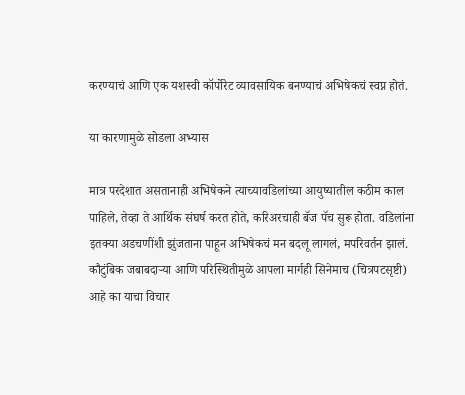करण्याचं आणि एक यशस्वी कॉर्पोरेट व्यावसायिक बनण्याचं अभिषेकचं स्वप्न होतं.

या कारणामुळे सोडला अभ्यास

मात्र परदेशात असतानाही अभिषेकने त्याच्यावडिलांच्या आयुष्यातील कठीम काल पाहिले, तेव्हा ते आर्थिक संघर्ष करत होते, करिअरचाही बॅज पॅच सुरू होता. वडिलांना इतक्या अडचणींशी झुंजताना पाहून अभिषेकचं मन बदलू लागलं, मपरिवर्तन झालं. कौटुंबिक जबाबदाऱ्या आणि परिस्थितीमुळे आपला मार्गही सिनेमाच (चित्रपटसृष्टी) आहे का याचा विचार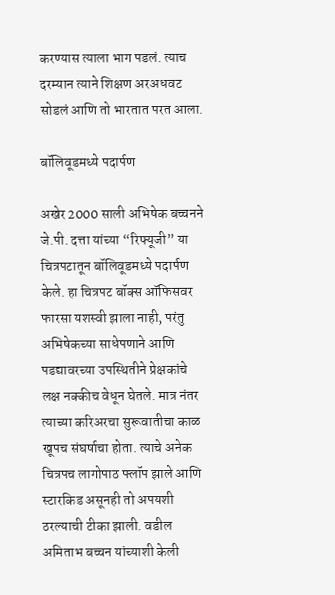करण्यास त्याला भाग पडलं. त्याच दरम्यान त्याने शिक्षण अरअधवट सोडलं आणि तो भारतात परत आला.

बॉलिवूडमध्ये पदार्पण

अखेर 2000 साली अभिषेक बच्चनने जे.पी. दत्ता यांच्या “रिफ्यूजी” या चित्रपटातून बॉलिवूडमध्ये पदार्पण केले. हा चित्रपट बॉक्स ऑफिसवर फारसा यशस्वी झाला नाही, परंतु अभिषेकच्या साधेपणाने आणि पडद्यावरच्या उपस्थितीने प्रेक्षकांचे लक्ष नक्कीच वेधून घेतले. मात्र नंतर त्याच्या करिअरचा सुरूवातीचा काळ खूपच संघर्षाचा होता. त्याचे अनेक चित्रपच लागोपाठ फ्लॉप झाले आणि स्टारकिड असूनही तो अपयशी ठरल्याची टीका झाली. वडील अमिताभ बच्चन यांच्याशी केली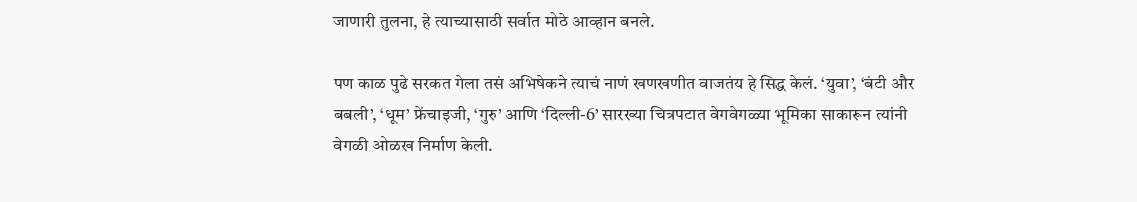जाणारी तुलना, हे त्याच्यासाठी सर्वात मोठे आव्हान बनले.

पण काळ पुढे सरकत गेला तसं अभिषेकने त्याचं नाणं खणखणीत वाजतंय हे सिद्ध केलं. ‘युवा’, ‘बंटी और बबली’, ‘धूम’ फ्रेंचाइजी, ‘गुरु’ आणि ‘दिल्ली-6’ सारख्या चित्रपटात वेगवेगळ्या भूमिका साकारून त्यांनी वेगळी ओळख निर्माण केली.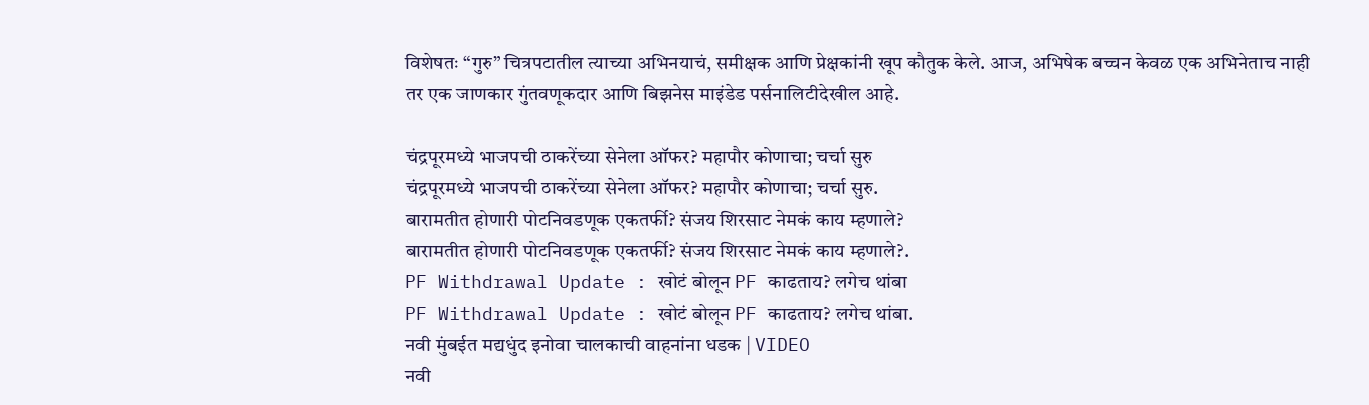विशेषतः “गुरु” चित्रपटातील त्याच्या अभिनयाचं, समीक्षक आणि प्रेक्षकांनी खूप कौतुक केले. आज, अभिषेक बच्चन केवळ एक अभिनेताच नाही तर एक जाणकार गुंतवणूकदार आणि बिझनेस माइंडेड पर्सनालिटीदेखील आहे.

चंद्रपूरमध्ये भाजपची ठाकरेंच्या सेनेला ऑफर? महापौर कोणाचा; चर्चा सुरु
चंद्रपूरमध्ये भाजपची ठाकरेंच्या सेनेला ऑफर? महापौर कोणाचा; चर्चा सुरु.
बारामतीत होणारी पोटनिवडणूक एकतर्फी? संजय शिरसाट नेमकं काय म्हणाले?
बारामतीत होणारी पोटनिवडणूक एकतर्फी? संजय शिरसाट नेमकं काय म्हणाले?.
PF Withdrawal Update : खोटं बोलून PF काढताय? लगेच थांबा
PF Withdrawal Update : खोटं बोलून PF काढताय? लगेच थांबा.
नवी मुंबईत मद्यधुंद इनोवा चालकाची वाहनांना धडक | VIDEO
नवी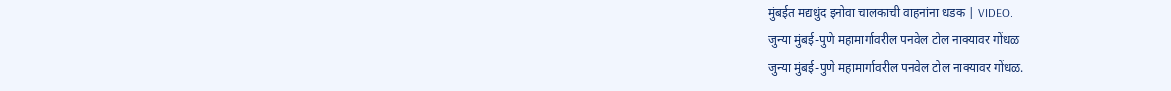मुंबईत मद्यधुंद इनोवा चालकाची वाहनांना धडक | VIDEO.
जुन्या मुंबई-पुणे महामार्गावरील पनवेल टोल नाक्यावर गोंधळ
जुन्या मुंबई-पुणे महामार्गावरील पनवेल टोल नाक्यावर गोंधळ.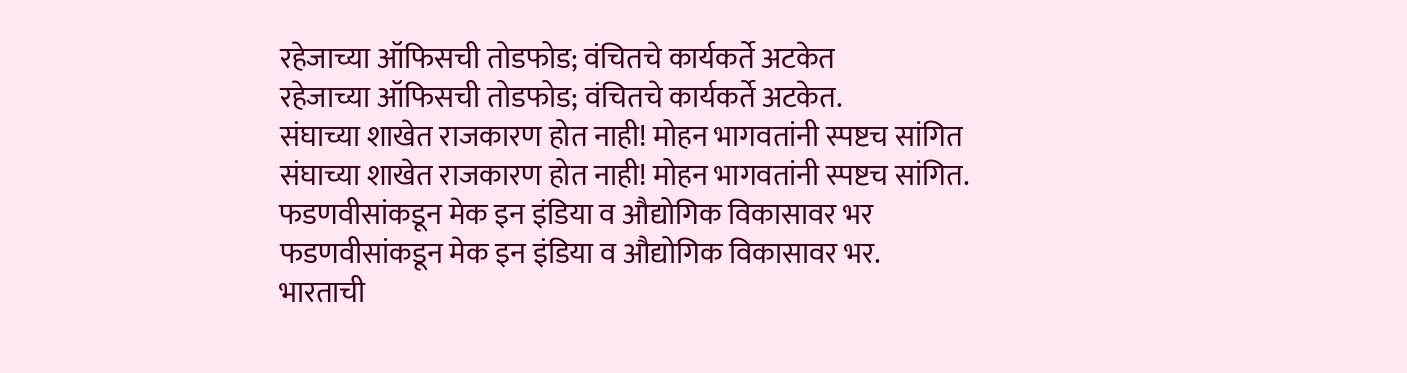रहेजाच्या ऑफिसची तोडफोड; वंचितचे कार्यकर्ते अटकेत
रहेजाच्या ऑफिसची तोडफोड; वंचितचे कार्यकर्ते अटकेत.
संघाच्या शाखेत राजकारण होत नाही! मोहन भागवतांनी स्पष्टच सांगित
संघाच्या शाखेत राजकारण होत नाही! मोहन भागवतांनी स्पष्टच सांगित.
फडणवीसांकडून मेक इन इंडिया व औद्योगिक विकासावर भर
फडणवीसांकडून मेक इन इंडिया व औद्योगिक विकासावर भर.
भारताची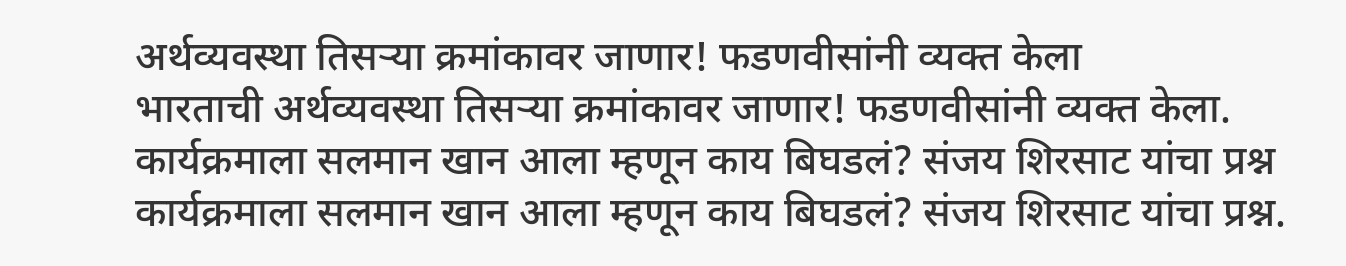अर्थव्यवस्था तिसऱ्या क्रमांकावर जाणार! फडणवीसांनी व्यक्त केला
भारताची अर्थव्यवस्था तिसऱ्या क्रमांकावर जाणार! फडणवीसांनी व्यक्त केला.
कार्यक्रमाला सलमान खान आला म्हणून काय बिघडलं? संजय शिरसाट यांचा प्रश्न
कार्यक्रमाला सलमान खान आला म्हणून काय बिघडलं? संजय शिरसाट यांचा प्रश्न.